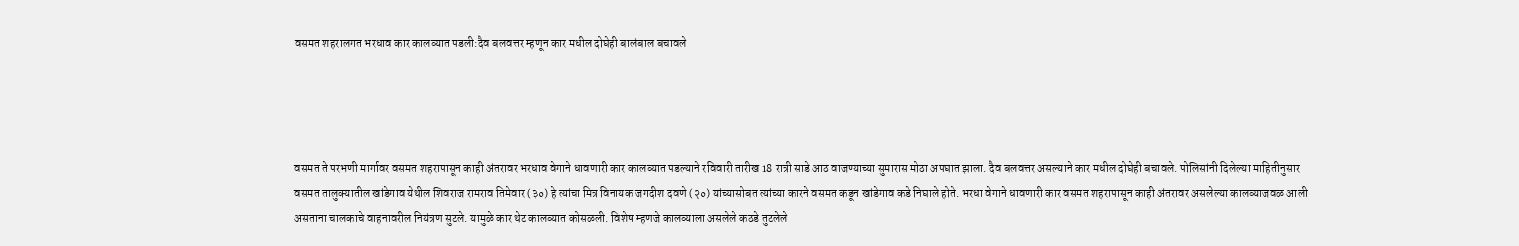वसमत शहरालगत भरधाव कार कालव्यात पडली:दैव बलवत्तर म्हणून कार मधील दोघेही बालंबाल बचावले




वसमत ते परभणी मार्गावर वसमत शहरापासून काही अंतरावर भरधाव वेगाने धावणारी कार कालव्यात पडल्याने रविवारी तारीख 18 रात्री साडे आठ वाजण्याच्या सुमारास मोठा अपघात झाला. दैव बलवत्तर असल्याने कार मधील दोघेही बचावले. पोलिसांनी दिलेल्या माहितीनुसार वसमत तालुक्यातील खांडेगाव येथील शिवराज रामराव तिमेवार (३०) हे त्यांचा मित्र विनायक जगदीश दवणे (२०) यांच्यासोबत त्यांच्या कारने वसमत कडून खांडेगाव कडे निघाले होते. भरधा वेगाने धावणारी कार वसमत शहरापासून काही अंतरावर असलेल्या कालव्याजवळ आली असताना चालकाचे वाहनावरील नियंत्रण सुटले. यामुळे कार थेट कालव्यात कोसळली. विशेष म्हणजे कालव्याला असलेले कठडे तुटलेले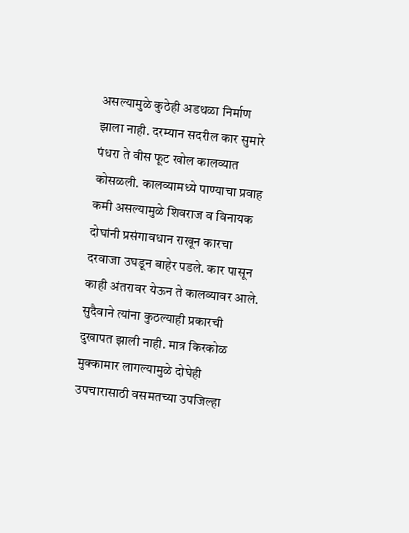असल्यामुळे कुठेही अडथळा निर्माण झाला नाही. दरम्यान सदरील कार सुमारे पंधरा ते वीस फूट खोल कालव्यात कोसळली. कालव्यामध्ये पाण्याचा प्रवाह कमी असल्यामुळे शिवराज व विनायक दोघांनी प्रसंगावधान राखून कारचा दरवाजा उघडून बाहेर पडले. कार पासून काही अंतरावर येऊन ते कालव्यावर आले. सुदैवाने त्यांना कुठल्याही प्रकारची दुखापत झाली नाही. मात्र किरकोळ मुक्कामार लागल्यामुळे दोघेही उपचारासाठी वसमतच्या उपजिल्हा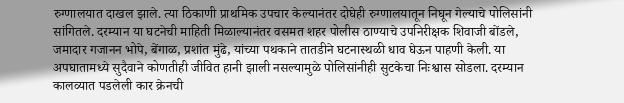रुग्णालयात दाखल झाले. त्या ठिकाणी प्राथमिक उपचार केल्यानंतर दोघेही रुग्णालयातून निघून गेल्याचे पोलिसांनी सांगितले. दरम्यान या घटनेची माहिती मिळाल्यानंतर वसमत शहर पोलीस ठाण्याचे उपनिरीक्षक शिवाजी बोंडले, जमादार गजानन भोपे, बेंगाळ, प्रशांत मुंढे, यांच्या पथकाने तातडीने घटनास्थळी धाव घेऊन पाहणी केली. या अपघातामध्ये सुदैवाने कोणतीही जीवित हानी झाली नसल्यामुळे पोलिसांनीही सुटकेचा निःश्वास सोडला. दरम्यान कालव्यात पडलेली कार क्रेनची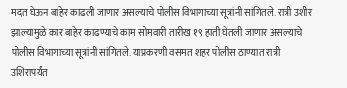मदत घेऊन बाहेर काढली जाणार असल्याचे पोलीस विभागाच्या सूत्रांनी सांगितले. रात्री उशीर झाल्यामुळे कार बाहेर काढण्याचे काम सोमवारी तारीख १९ हाती घेतली जाणार असल्याचे पोलीस विभागाच्या सूत्रांनी सांगितले. याप्रकरणी वसमत शहर पोलीस ठाण्यात रात्री उशिरापर्यंत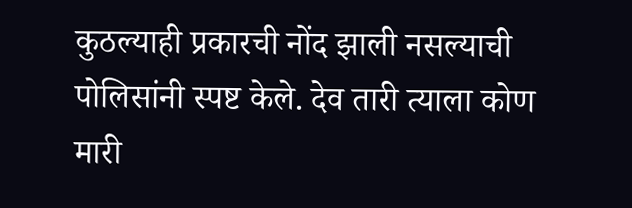कुठल्याही प्रकारची नोंद झाली नसल्याची पोलिसांनी स्पष्ट केले. देव तारी त्याला कोण मारी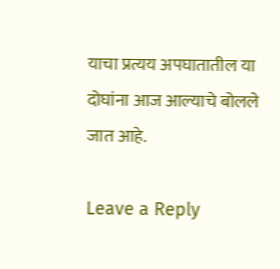याचा प्रत्यय अपघातातील या दोघांना आज आल्याचे बोलले जात आहे.

Leave a Reply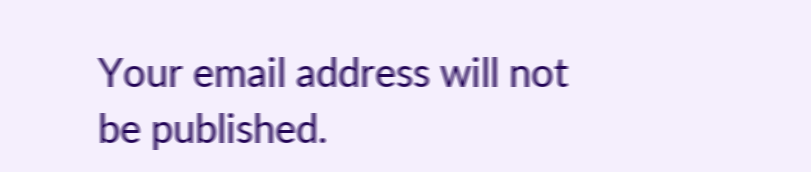Your email address will not be published.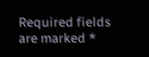Required fields are marked *